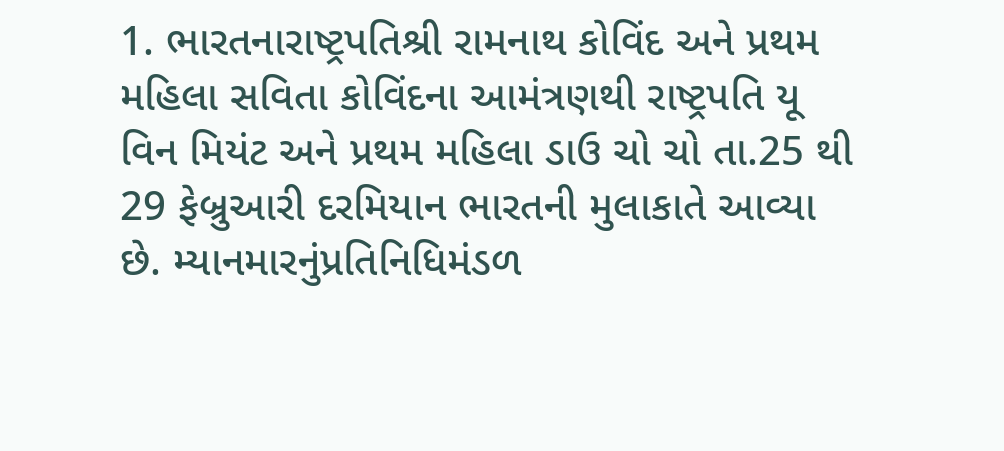1. ભારતનારાષ્ટ્રપતિશ્રી રામનાથ કોવિંદ અને પ્રથમ મહિલા સવિતા કોવિંદના આમંત્રણથી રાષ્ટ્રપતિ યૂ વિન મિયંટ અને પ્રથમ મહિલા ડાઉ ચો ચો તા.25 થી 29 ફેબ્રુઆરી દરમિયાન ભારતની મુલાકાતે આવ્યા છે. મ્યાનમારનુંપ્રતિનિધિમંડળ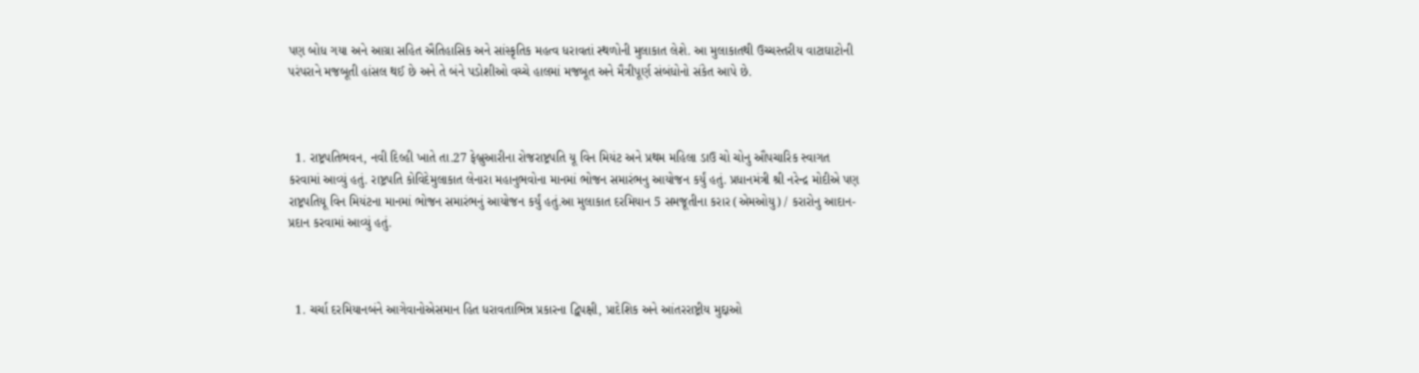પણ બોધ ગયા અને આગ્રા સહિત ઐતિહાસિક અને સાંસ્કૃતિક મહત્વ ધરાવતાં સ્થળોની મુલાકાત લેશે. આ મુલાકાતથી ઉચ્ચસ્તરીય વાટાઘાટોની પરંપરાને મજબૂતી હાંસલ થઈ છે અને તે બંને પડોશીઓ વચ્ચે હાલમાં મજબૂત અને મૈત્રીપૂર્ણ સંબંધોનો સંકેત આપે છે.



  1. રાષ્ટ્રપતિભવન, નવી દિલ્હી ખાતે તા.27 ફેબ્રુઆરીના રોજરાષ્ટ્રપતિ યૂ વિન મિયંટ અને પ્રથમ મહિલા ડાઉ ચો ચોનુ ઔપચારિક સ્વાગત કરવામાં આવ્યું હતું. રાષ્ટ્રપતિ કોવિદેમુલાકાત લેનારા મહાનુભવોના માનમાં ભોજન સમારંભનુ આયોજન કર્યું હતું. પ્રધાનમંત્રી શ્રી નરેન્દ્ર મોદીએ પણ રાષ્ટ્રપતિયૂ વિન મિયંટના માનમાં ભોજન સમારંભનું આયોજન કર્યું હતું.આ મુલાકાત દરમિયાન 5 સમજૂતીના કરાર (એમઓયુ) / કરારોનુ આદાન-પ્રદાન કરવામાં આવ્યું હતું.



  1. ચર્ચા દરમિયાનબંને આગેવાનોએસમાન હિત ધરાવતાભિન્ન પ્રકારના દ્વિપક્ષી, પ્રાદેશિક અને આંતરરાષ્ટ્રીય મુદ્દાઓ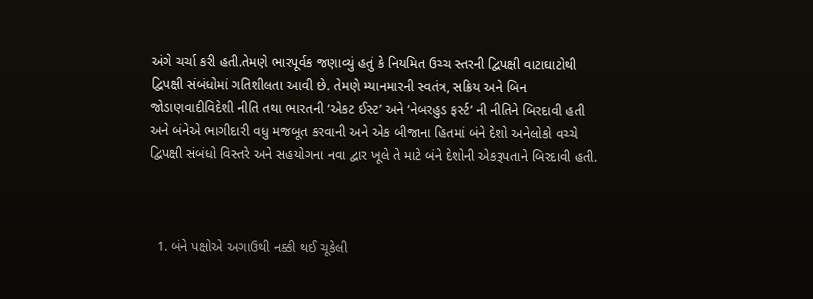અંગે ચર્ચા કરી હતી.તેમણે ભારપૂર્વક જણાવ્યું હતું કે નિયમિત ઉચ્ચ સ્તરની દ્વિપક્ષી વાટાઘાટોથી દ્વિપક્ષી સંબંધોમાં ગતિશીલતા આવી છે. તેમણે મ્યાનમારની સ્વતંત્ર, સક્રિય અને બિન જોડાણવાદીવિદેશી નીતિ તથા ભારતની ‘એકટ ઈસ્ટ’ અને ‘નેબરહુડ ફર્સ્ટ’ ની નીતિને બિરદાવી હતી અને બંનેએ ભાગીદારી વધુ મજબૂત કરવાની અને એક બીજાના હિતમાં બંને દેશો અનેલોકો વચ્ચે દ્વિપક્ષી સંબંધો વિસ્તરે અને સહયોગના નવા દ્વાર ખૂલે તે માટે બંને દેશોની એકરૂપતાને બિરદાવી હતી.



  1. બંને પક્ષોએ અગાઉથી નક્કી થઈ ચૂકેલી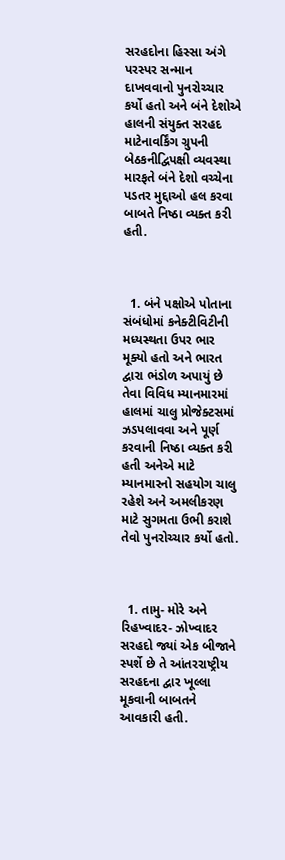સરહદોના હિસ્સા અંગે પરસ્પર સન્માન દાખવવાનો પુનરોચ્ચાર કર્યો હતો અને બંને દેશોએ હાલની સંયુક્ત સરહદ માટેનાવર્કિંગ ગ્રુપની બેઠકનીદ્વિપક્ષી વ્યવસ્થા મારફતે બંને દેશો વચ્ચેના પડતર મુદ્દાઓ હલ કરવા બાબતે નિષ્ઠા વ્યક્ત કરી હતી.



  1. બંને પક્ષોએ પોતાના સંબંધોમાં કનેક્ટીવિટીની મધ્યસ્થતા ઉપર ભાર મૂક્યો હતો અને ભારત દ્વારા ભંડોળ અપાયું છે તેવા વિવિધ મ્યાનમારમાં હાલમાં ચાલુ પ્રોજેક્ટસમાં ઝડપલાવવા અને પૂર્ણ કરવાની નિષ્ઠા વ્યક્ત કરી હતી અનેએ માટે મ્યાનમારનો સહયોગ ચાલુ રહેશે અને અમલીકરણ માટે સુગમતા ઉભી કરાશે તેવો પુનરોચ્ચાર કર્યો હતો.



  1. તામુ- મોરે અને રિહખ્વાદર- ઝોખ્વાદર સરહદો જ્યાં એક બીજાને સ્પર્શે છે તે આંતરરાષ્ટ્રીય સરહદના દ્વાર ખૂલ્લા મૂકવાની બાબતને આવકારી હતી.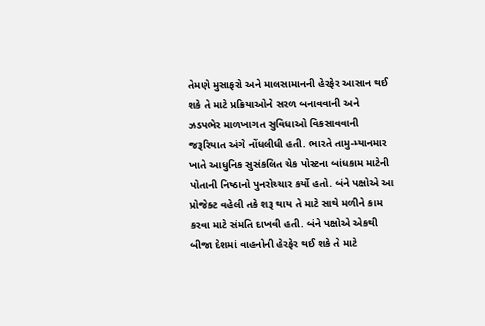તેમણે મુસાફરો અને માલસામાનની હેરફેર આસાન થઈ શકે તે માટે પ્રક્રિયાઓને સરળ બનાવવાની અને ઝડપભેર માળખાગત સુવિધાઓ વિકસાવવાની જરૂરિયાત અંગે નોંધલીધી હતી. ભારતે તામુ-મ્યાનમાર ખાતે આધુનિક સુસંકલિત ચેક પોસ્ટના બાંધકામ માટેની પોતાની નિષ્ઠાનો પુનરોચ્ચાર કર્યો હતો. બંને પક્ષોએ આ પ્રોજેક્ટ વહેલી તકે શરૂ થાય તે માટે સાથે મળીને કામ કરવા માટે સંમતિ દાખવી હતી. બંને પક્ષોએ એકથી બીજા દેશમાં વાહનોની હેરફેર થઈ શકે તે માટે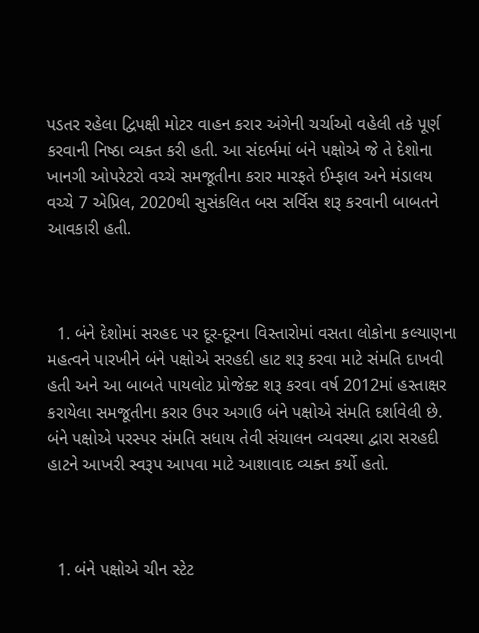પડતર રહેલા દ્વિપક્ષી મોટર વાહન કરાર અંગેની ચર્ચાઓ વહેલી તકે પૂર્ણ કરવાની નિષ્ઠા વ્યક્ત કરી હતી. આ સંદર્ભમાં બંને પક્ષોએ જે તે દેશોના ખાનગી ઓપરેટરો વચ્ચે સમજૂતીના કરાર મારફતે ઈમ્ફાલ અને મંડાલય વચ્ચે 7 એપ્રિલ, 2020થી સુસંકલિત બસ સર્વિસ શરૂ કરવાની બાબતને આવકારી હતી.



  1. બંને દેશોમાં સરહદ પર દૂર-દૂરના વિસ્તારોમાં વસતા લોકોના કલ્યાણના મહત્વને પારખીને બંને પક્ષોએ સરહદી હાટ શરૂ કરવા માટે સંમતિ દાખવી હતી અને આ બાબતે પાયલોટ પ્રોજેક્ટ શરૂ કરવા વર્ષ 2012માં હસ્તાક્ષર કરાયેલા સમજૂતીના કરાર ઉપર અગાઉ બંને પક્ષોએ સંમતિ દર્શાવેલી છે. બંને પક્ષોએ પરસ્પર સંમતિ સધાય તેવી સંચાલન વ્યવસ્થા દ્વારા સરહદી હાટને આખરી સ્વરૂપ આપવા માટે આશાવાદ વ્યક્ત કર્યો હતો.



  1. બંને પક્ષોએ ચીન સ્ટેટ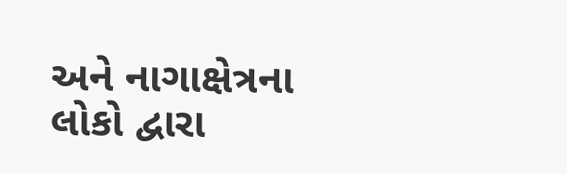અને નાગાક્ષેત્રના લોકો દ્વારા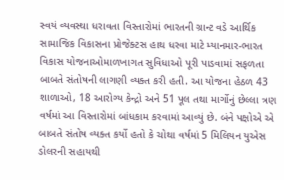સ્વયં વ્યવસ્થા ધરાવતા વિસ્તારોમાં ભારતની ગ્રાન્ટ વડે આર્થિક સામાજિક વિકાસના પ્રોજેક્ટસ હાથ ધરવા માટે મ્યાનમાર-ભારત વિકાસ યોજનાઓમાળખાગત સુવિધાઓ પૂરી પાડવામાં સફળતા બાબતે સંતોષની લાગણી વ્યક્ત કરી હતી. આ યોજના હેઠળ 43 શાળાઓ, 18 આરોગ્ય કેન્દ્રો અને 51 પૂલ તથા માર્ગોનું છેલ્લા ત્રણ વર્ષમાં આ વિસ્તારોમાં બાંધકામ કરવામાં આવ્યું છે. બંને પક્ષોએ એ બાબતે સંતોષ વ્યક્ત કર્યો હતો કે ચોથા વર્ષમાં 5 મિલિયન યુએસ ડોલરની સહાયથી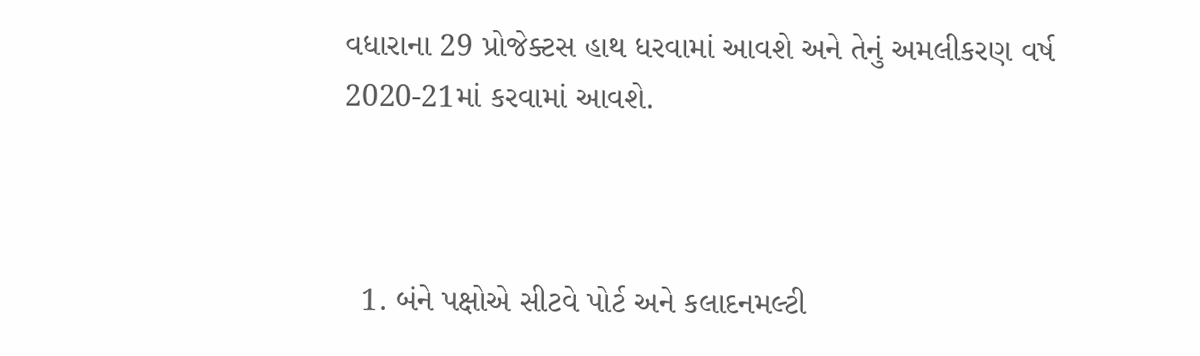વધારાના 29 પ્રોજેક્ટસ હાથ ધરવામાં આવશે અને તેનું અમલીકરણ વર્ષ 2020-21માં કરવામાં આવશે.



  1. બંને પક્ષોએ સીટવે પોર્ટ અને કલાદનમલ્ટી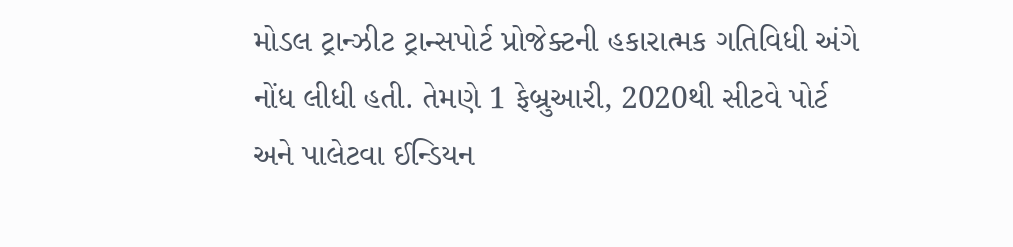મોડલ ટ્રાન્ઝીટ ટ્રાન્સપોર્ટ પ્રોજેક્ટની હકારાત્મક ગતિવિધી અંગે નોંધ લીધી હતી. તેમણે 1 ફેબ્રુઆરી, 2020થી સીટવે પોર્ટ અને પાલેટવા ઈન્ડિયન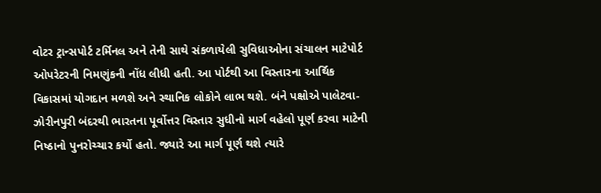વોટર ટ્રાન્સપોર્ટ ટર્મિનલ અને તેની સાથે સંકળાયેલી સુવિધાઓના સંચાલન માટેપોર્ટ ઓપરેટરની નિમણુંકની નોંધ લીધી હતી. આ પોર્ટથી આ વિસ્તારના આર્થિક વિકાસમાં યોગદાન મળશે અને સ્થાનિક લોકોને લાભ થશે. બંને પક્ષોએ પાલેટવા-ઝોરીનપુરી બંદરથી ભારતના પૂર્વોત્તર વિસ્તાર સુધીનો માર્ગ વહેલો પૂર્ણ કરવા માટેની નિષ્ઠાનો પુનરોચ્ચાર કર્યો હતો. જ્યારે આ માર્ગ પૂર્ણ થશે ત્યારે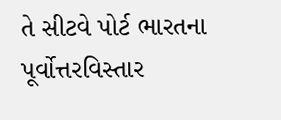તે સીટવે પોર્ટ ભારતના પૂર્વોત્તરવિસ્તાર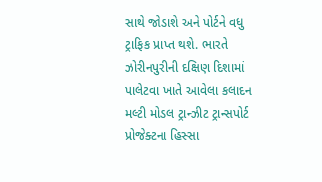સાથે જોડાશે અને પોર્ટને વધુ ટ્રાફિક પ્રાપ્ત થશે. ભારતે ઝોરીનપુરીની દક્ષિણ દિશામાં પાલેટવા ખાતે આવેલા કલાદન મલ્ટી મોડલ ટ્રાન્ઝીટ ટ્રાન્સપોર્ટ પ્રોજેક્ટના હિસ્સા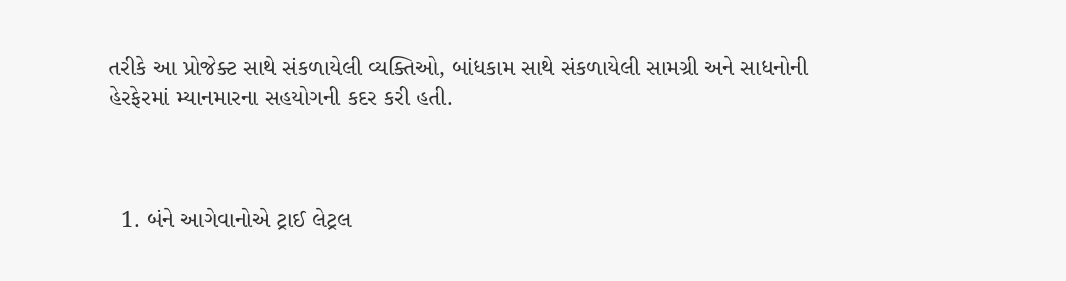તરીકે આ પ્રોજેક્ટ સાથે સંકળાયેલી વ્યક્તિઓ, બાંધકામ સાથે સંકળાયેલી સામગ્રી અને સાધનોની હેરફેરમાં મ્યાનમારના સહયોગની કદર કરી હતી.



  1. બંને આગેવાનોએ ટ્રાઈ લેટ્રલ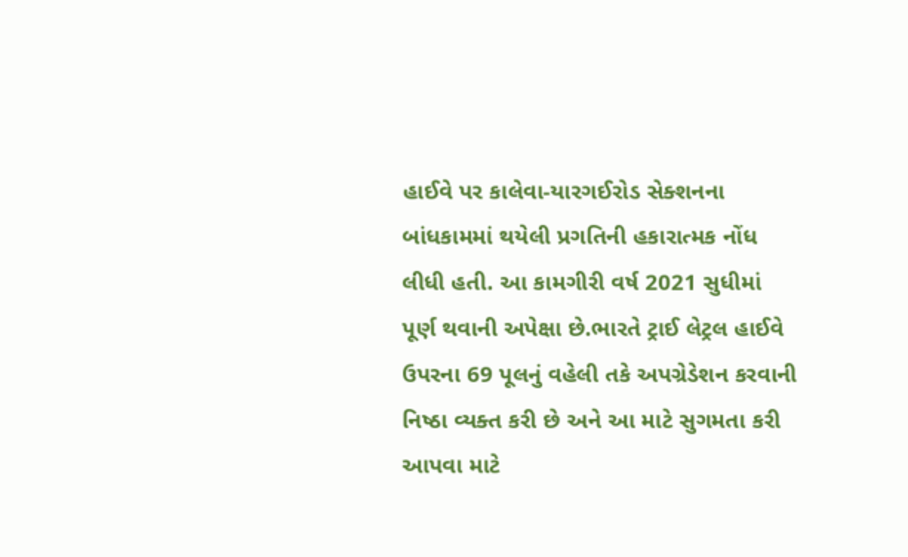હાઈવે પર કાલેવા-યારગઈરોડ સેક્શનના બાંધકામમાં થયેલી પ્રગતિની હકારાત્મક નોંધ લીધી હતી. આ કામગીરી વર્ષ 2021 સુધીમાં પૂર્ણ થવાની અપેક્ષા છે.ભારતે ટ્રાઈ લેટ્રલ હાઈવે ઉપરના 69 પૂલનું વહેલી તકે અપગ્રેડેશન કરવાની નિષ્ઠા વ્યક્ત કરી છે અને આ માટે સુગમતા કરી આપવા માટે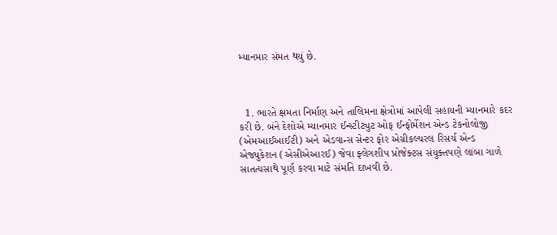મ્યાનમાર સંમત થયું છે.



  1. ભારતે ક્ષમતા નિર્માણ અને તાલિમના ક્ષેત્રોમાં આપેલી સહાયની મ્યાનમારે કદર કરી છે. બંને દેશોએ મ્યાનમાર ઈન્સ્ટીટ્યુટ ઓફ ઈન્ફોર્મેશન એન્ડ ટેકનોલોજી (એમઆઈઆઈટી) અને એડવાન્સ સેન્ટર ફોર એગ્રીકલ્ચરલ રિસર્ચ એન્ડ એજ્યુકેશન (એસીએઆરઈ) જેવા ફ્લેગશીપ પ્રોજેક્ટસ સંયુક્તપણે લાંબા ગાળે સાતત્યસાથે પૂર્ણ કરવા માટે સંમતિ દાખવી છે.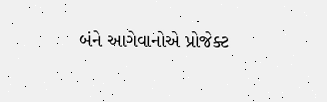બંને આગેવાનોએ પ્રોજેક્ટ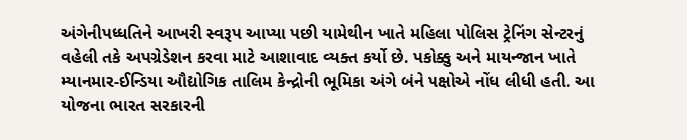અંગેનીપધ્ધતિને આખરી સ્વરૂપ આપ્યા પછી યામેથીન ખાતે મહિલા પોલિસ ટ્રેનિંગ સેન્ટરનું વહેલી તકે અપગ્રેડેશન કરવા માટે આશાવાદ વ્યક્ત કર્યો છે. પકોક્કુ અને માયન્જાન ખાતે મ્યાનમાર-ઈન્ડિયા ઔદ્યોગિક તાલિમ કેન્દ્રોની ભૂમિકા અંગે બંને પક્ષોએ નોંધ લીધી હતી. આ યોજના ભારત સરકારની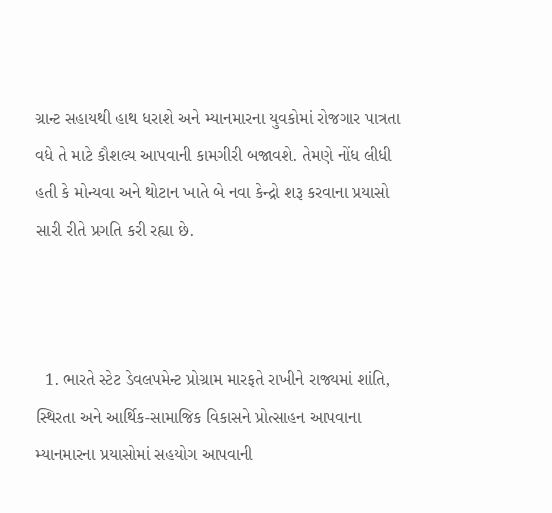ગ્રાન્ટ સહાયથી હાથ ધરાશે અને મ્યાનમારના યુવકોમાં રોજગાર પાત્રતા વધે તે માટે કૌશલ્ય આપવાની કામગીરી બજાવશે. તેમણે નોંધ લીધી હતી કે મોન્યવા અને થોટાન ખાતે બે નવા કેન્દ્રો શરૂ કરવાના પ્રયાસો સારી રીતે પ્રગતિ કરી રહ્યા છે.



  1. ભારતે સ્ટેટ ડેવલપમેન્ટ પ્રોગ્રામ મારફતે રાખીને રાજ્યમાં શાંતિ, સ્થિરતા અને આર્થિક-સામાજિક વિકાસને પ્રોત્સાહન આપવાના મ્યાનમારના પ્રયાસોમાં સહયોગ આપવાની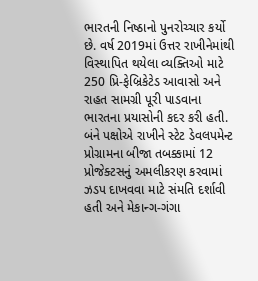ભારતની નિષ્ઠાનો પુનરોચ્ચાર કર્યો છે. વર્ષ 2019માં ઉત્તર રાખીનેમાંથી વિસ્થાપિત થયેલા વ્યક્તિઓ માટે 250 પ્રિ-ફેબ્રિકેટેડ આવાસો અને રાહત સામગ્રી પૂરી પાડવાના ભારતના પ્રયાસોની કદર કરી હતી. બંને પક્ષોએ રાખીને સ્ટેટ ડેવલપમેન્ટ પ્રોગ્રામના બીજા તબક્કામાં 12 પ્રોજેક્ટસનું અમલીકરણ કરવામાં ઝડપ દાખવવા માટે સંમતિ દર્શાવી હતી અને મેકાન્ગ-ગંગા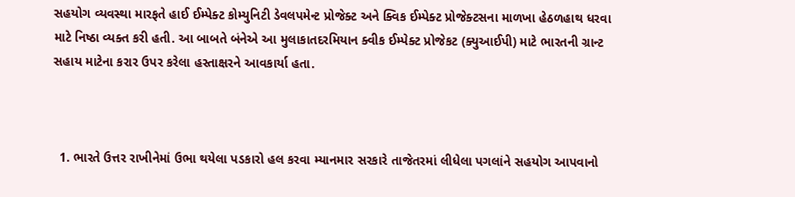સહયોગ વ્યવસ્થા મારફતે હાઈ ઈમ્પેક્ટ કોમ્યુનિટી ડેવલપમેન્ટ પ્રોજેક્ટ અને ક્વિક ઈમ્પેક્ટ પ્રોજેક્ટસના માળખા હેઠળહાથ ધરવા માટે નિષ્ઠા વ્યક્ત કરી હતી. આ બાબતે બંનેએ આ મુલાકાતદરમિયાન ક્વીક ઈમ્પેક્ટ પ્રોજેકટ (ક્યુઆઈપી) માટે ભારતની ગ્રાન્ટ સહાય માટેના કરાર ઉપર કરેલા હસ્તાક્ષરને આવકાર્યા હતા.



  1. ભારતે ઉત્તર રાખીનેમાં ઉભા થયેલા પડકારો હલ કરવા મ્યાનમાર સરકારે તાજેતરમાં લીધેલા પગલાંને સહયોગ આપવાનો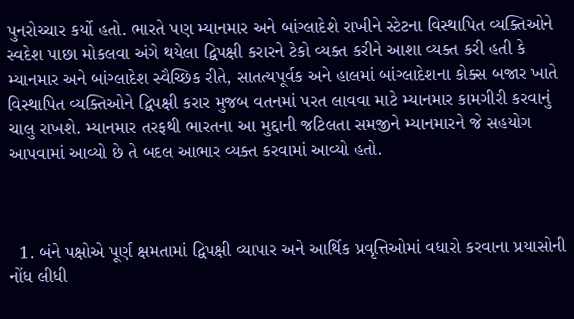પુનરોચ્ચાર કર્યો હતો. ભારતે પણ મ્યાનમાર અને બાંગ્લાદેશે રાખીને સ્ટેટના વિસ્થાપિત વ્યક્તિઓને સ્વદેશ પાછા મોકલવા અંગે થયેલા દ્વિપક્ષી કરારને ટેકો વ્યક્ત કરીને આશા વ્યક્ત કરી હતી કે મ્યાનમાર અને બાંગ્લાદેશ સ્વૈચ્છિક રીતે, સાતત્યપૂર્વક અને હાલમાં બાંગ્લાદેશના કોક્સ બજાર ખાતે વિસ્થાપિત વ્યક્તિઓને દ્વિપક્ષી કરાર મુજબ વતનમાં પરત લાવવા માટે મ્યાનમાર કામગીરી કરવાનું ચાલુ રાખશે. મ્યાનમાર તરફથી ભારતના આ મુદ્દાની જટિલતા સમજીને મ્યાનમારને જે સહયોગ આપવામાં આવ્યો છે તે બદલ આભાર વ્યક્ત કરવામાં આવ્યો હતો.



  1. બંને પક્ષોએ પૂર્ણ ક્ષમતામાં દ્વિપક્ષી વ્યાપાર અને આર્થિક પ્રવૃત્તિઓમાં વધારો કરવાના પ્રયાસોની નોંધ લીધી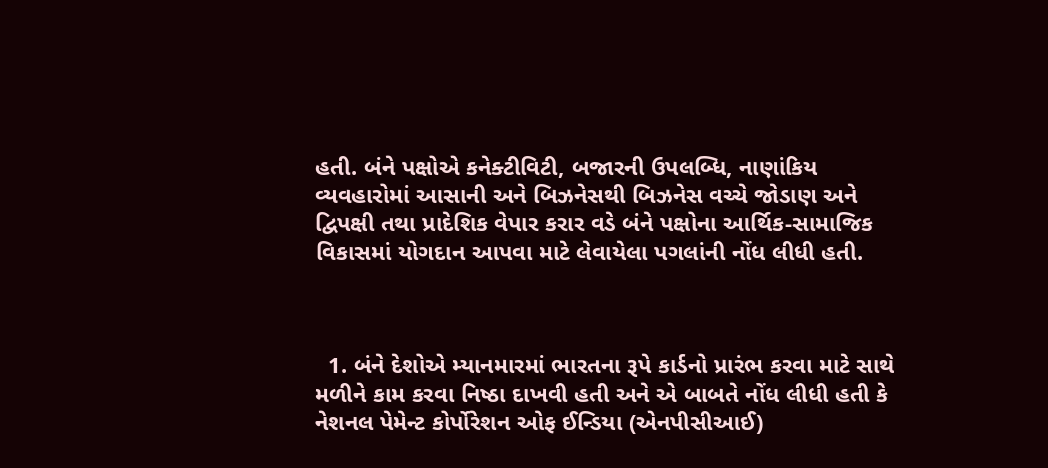હતી. બંને પક્ષોએ કનેક્ટીવિટી, બજારની ઉપલબ્ધિ, નાણાંકિય વ્યવહારોમાં આસાની અને બિઝનેસથી બિઝનેસ વચ્ચે જોડાણ અને દ્વિપક્ષી તથા પ્રાદેશિક વેપાર કરાર વડે બંને પક્ષોના આર્થિક-સામાજિક વિકાસમાં યોગદાન આપવા માટે લેવાયેલા પગલાંની નોંધ લીધી હતી.



  1. બંને દેશોએ મ્યાનમારમાં ભારતના રૂપે કાર્ડનો પ્રારંભ કરવા માટે સાથે મળીને કામ કરવા નિષ્ઠા દાખવી હતી અને એ બાબતે નોંધ લીધી હતી કે નેશનલ પેમેન્ટ કોર્પોરેશન ઓફ ઈન્ડિયા (એનપીસીઆઈ)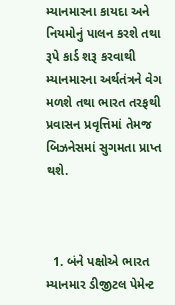મ્યાનમારના કાયદા અને નિયમોનું પાલન કરશે તથા રૂપે કાર્ડ શરૂ કરવાથી મ્યાનમારના અર્થતંત્રને વેગ મળશે તથા ભારત તરફથી પ્રવાસન પ્રવૃત્તિમાં તેમજ બિઝનેસમાં સુગમતા પ્રાપ્ત થશે.



  1. બંને પક્ષોએ ભારત મ્યાનમાર ડીજીટલ પેમેન્ટ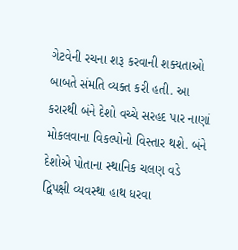ગેટવેની રચના શરૂ કરવાની શક્યતાઓ બાબતે સંમતિ વ્યક્ત કરી હતી. આ કરારથી બંને દેશો વચ્ચે સરહદ પાર નાણાં મોકલવાના વિકલ્પોનો વિસ્તાર થશે. બંને દેશોએ પોતાના સ્થાનિક ચલણ વડે દ્વિપક્ષી વ્યવસ્થા હાથ ધરવા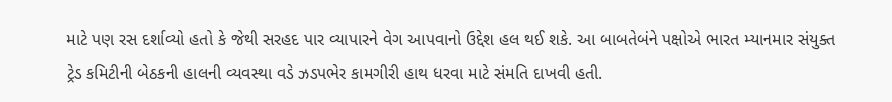માટે પણ રસ દર્શાવ્યો હતો કે જેથી સરહદ પાર વ્યાપારને વેગ આપવાનો ઉદ્દેશ હલ થઈ શકે. આ બાબતેબંને પક્ષોએ ભારત મ્યાનમાર સંયુક્ત ટ્રેડ કમિટીની બેઠકની હાલની વ્યવસ્થા વડે ઝડપભેર કામગીરી હાથ ધરવા માટે સંમતિ દાખવી હતી.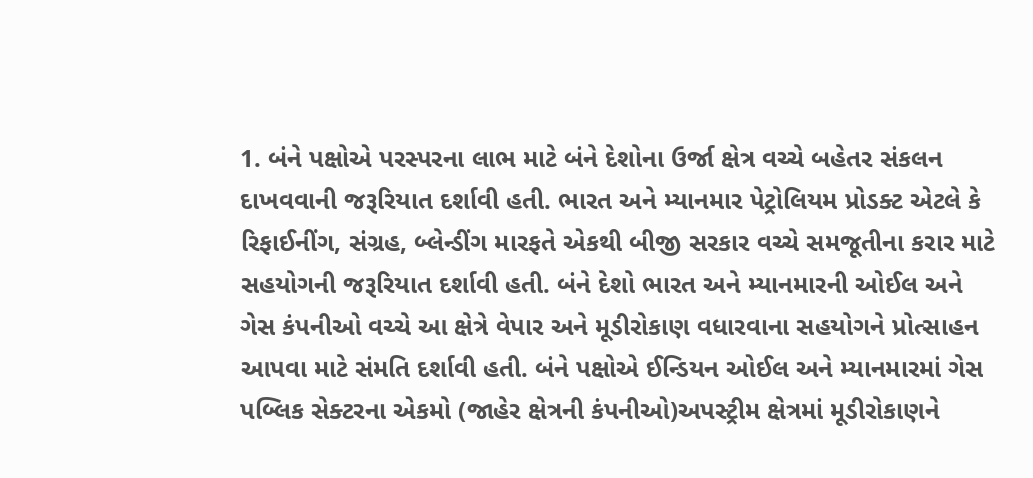1. બંને પક્ષોએ પરસ્પરના લાભ માટે બંને દેશોના ઉર્જા ક્ષેત્ર વચ્ચે બહેતર સંકલન દાખવવાની જરૂરિયાત દર્શાવી હતી. ભારત અને મ્યાનમાર પેટ્રોલિયમ પ્રોડક્ટ એટલે કે રિફાઈનીંગ, સંગ્રહ, બ્લેન્ડીંગ મારફતે એકથી બીજી સરકાર વચ્ચે સમજૂતીના કરાર માટે સહયોગની જરૂરિયાત દર્શાવી હતી. બંને દેશો ભારત અને મ્યાનમારની ઓઈલ અને ગેસ કંપનીઓ વચ્ચે આ ક્ષેત્રે વેપાર અને મૂડીરોકાણ વધારવાના સહયોગને પ્રોત્સાહન આપવા માટે સંમતિ દર્શાવી હતી. બંને પક્ષોએ ઈન્ડિયન ઓઈલ અને મ્યાનમારમાં ગેસ પબ્લિક સેક્ટરના એકમો (જાહેર ક્ષેત્રની કંપનીઓ)અપસ્ટ્રીમ ક્ષેત્રમાં મૂડીરોકાણને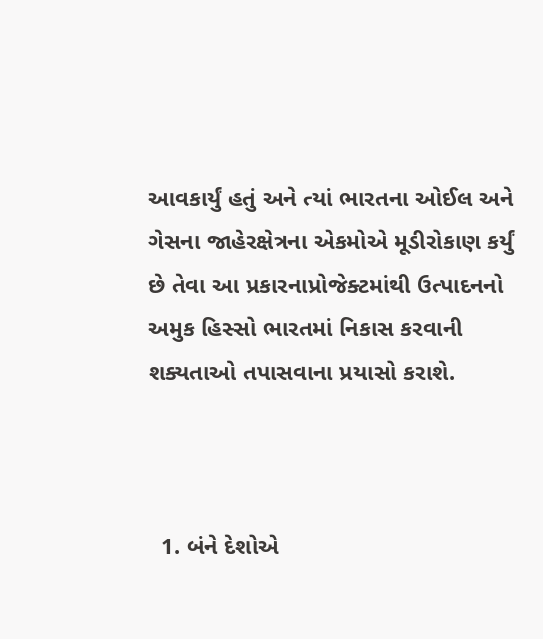આવકાર્યું હતું અને ત્યાં ભારતના ઓઈલ અને ગેસના જાહેરક્ષેત્રના એકમોએ મૂડીરોકાણ કર્યું છે તેવા આ પ્રકારનાપ્રોજેક્ટમાંથી ઉત્પાદનનો અમુક હિસ્સો ભારતમાં નિકાસ કરવાની શક્યતાઓ તપાસવાના પ્રયાસો કરાશે.



  1. બંને દેશોએ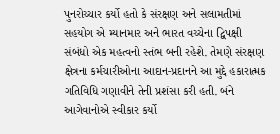પુનરોચ્ચાર કર્યો હતો કે સંરક્ષણ અને સલામતીમાં સહયોગ એ મ્યાનમાર અને ભારત વચ્ચેના દ્વિપક્ષી સંબંધો એક મહત્વનો સ્તંભ બની રહેશે. તેમણે સંરક્ષણ ક્ષેત્રના કર્મચારીઓના આદાન-પ્રદાનને આ મુદ્દે હકારાત્મક ગતિવિધિ ગણાવીને તેની પ્રશંસા કરી હતી. બંને આગેવાનોએ સ્વીકાર કર્યો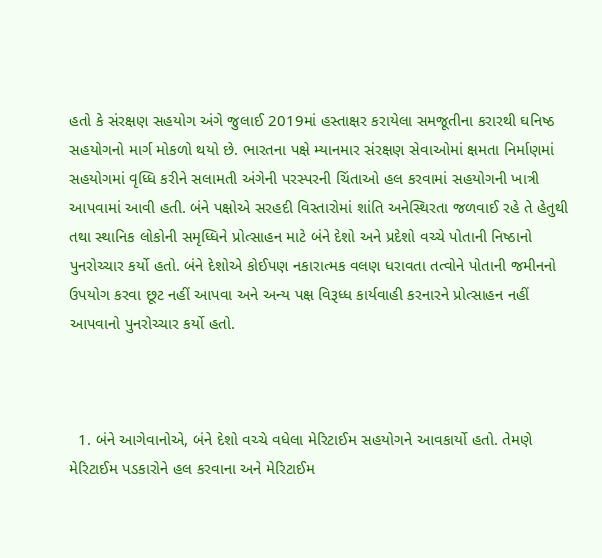હતો કે સંરક્ષણ સહયોગ અંગે જુલાઈ 2019માં હસ્તાક્ષર કરાયેલા સમજૂતીના કરારથી ઘનિષ્ઠ સહયોગનો માર્ગ મોકળો થયો છે. ભારતના પક્ષે મ્યાનમાર સંરક્ષણ સેવાઓમાં ક્ષમતા નિર્માણમાં સહયોગમાં વૃધ્ધિ કરીને સલામતી અંગેની પરસ્પરની ચિંતાઓ હલ કરવામાં સહયોગની ખાત્રી આપવામાં આવી હતી. બંને પક્ષોએ સરહદી વિસ્તારોમાં શાંતિ અનેસ્થિરતા જળવાઈ રહે તે હેતુથી તથા સ્થાનિક લોકોની સમૃધ્ધિને પ્રોત્સાહન માટે બંને દેશો અને પ્રદેશો વચ્ચે પોતાની નિષ્ઠાનો પુનરોચ્ચાર કર્યો હતો. બંને દેશોએ કોઈપણ નકારાત્મક વલણ ધરાવતા તત્વોને પોતાની જમીનનો ઉપયોગ કરવા છૂટ નહીં આપવા અને અન્ય પક્ષ વિરૂધ્ધ કાર્યવાહી કરનારને પ્રોત્સાહન નહીં આપવાનો પુનરોચ્ચાર કર્યો હતો.



  1. બંને આગેવાનોએ, બંને દેશો વચ્ચે વધેલા મેરિટાઈમ સહયોગને આવકાર્યો હતો. તેમણે મેરિટાઈમ પડકારોને હલ કરવાના અને મેરિટાઈમ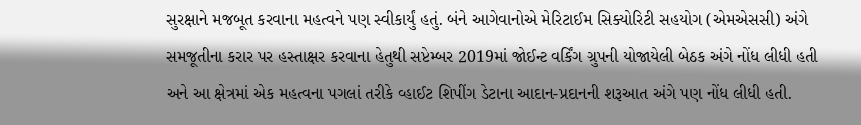સુરક્ષાને મજબૂત કરવાના મહત્વને પણ સ્વીકાર્યું હતું. બંને આગેવાનોએ મેરિટાઈમ સિક્યોરિટી સહયોગ (એમએસસી) અંગે સમજૂતીના કરાર પર હસ્તાક્ષર કરવાના હેતુથી સપ્ટેમ્બર 2019માં જોઈન્ટ વર્કિંગ ગ્રુપની યોજાયેલી બેઠક અંગે નોંધ લીધી હતી અને આ ક્ષેત્રમાં એક મહત્વના પગલાં તરીકે વ્હાઈટ શિપીંગ ડેટાના આદાન-પ્રદાનની શરૂઆત અંગે પણ નોંધ લીધી હતી.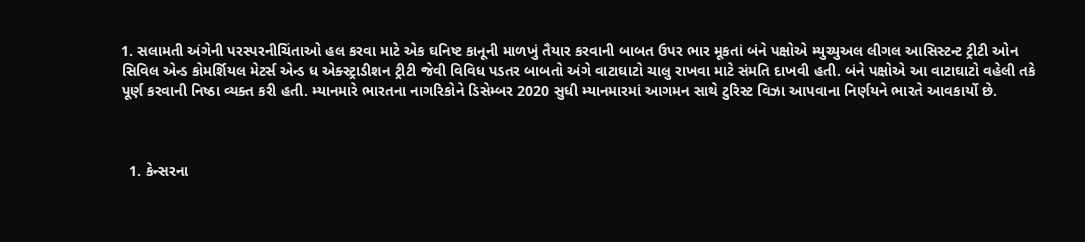1. સલામતી અંગેની પરસ્પરનીચિંતાઓ હલ કરવા માટે એક ઘનિષ્ટ કાનૂની માળખું તૈયાર કરવાની બાબત ઉપર ભાર મૂકતાં બંને પક્ષોએ મ્યુચ્યુઅલ લીગલ આસિસ્ટન્ટ ટ્રીટી ઓન સિવિલ એન્ડ કોમર્શિયલ મેટર્સ એન્ડ ધ એક્સ્ટ્રાડીશન ટ્રીટી જેવી વિવિધ પડતર બાબતો અંગે વાટાઘાટો ચાલુ રાખવા માટે સંમતિ દાખવી હતી. બંને પક્ષોએ આ વાટાઘાટો વહેલી તકે પૂર્ણ કરવાની નિષ્ઠા વ્યક્ત કરી હતી. મ્યાનમારે ભારતના નાગરિકોને ડિસેમ્બર 2020 સુધી મ્યાનમારમાં આગમન સાથે ટુરિસ્ટ વિઝા આપવાના નિર્ણયને ભારતે આવકાર્યો છે.



  1. કેન્સરના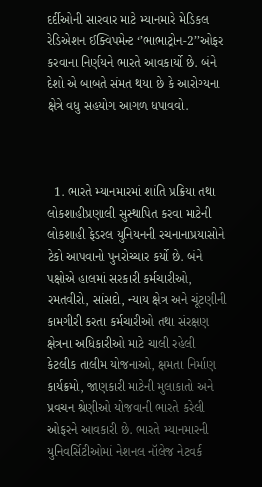દર્દીઓની સારવાર માટે મ્યાનમારે મેડિકલ રેડિએશન ઈક્વિપમેન્ટ ‘’ભાભાટ્રોન-2’’ઓફર કરવાના નિર્ણયને ભારતે આવકાર્યો છે. બંને દેશો એ બાબતે સંમત થયા છે કે આરોગ્યના ક્ષેત્રે વધુ સહયોગ આગળ ધપાવવો.



  1. ભારતે મ્યાનમારમાં શાંતિ પ્રક્રિયા તથા લોકશાહીપ્રણાલી સુસ્થાપિત કરવા માટેની લોકશાહી ફેડરલ યુનિયનની રચનાનાપ્રયાસોને ટેકો આપવાનો પુનરોચ્ચાર કર્યો છે. બંને પક્ષોએ હાલમાં સરકારી કર્મચારીઓ, રમતવીરો, સાંસદો, ન્યાય ક્ષેત્ર અને ચૂંટણીની કામગીરી કરતા કર્મચારીઓ તથા સંરક્ષણ ક્ષેત્રના અધિકારીઓ માટે ચાલી રહેલી કેટલીક તાલીમ યોજનાઓ, ક્ષમતા નિર્માણ કાર્યક્રમો, જાણકારી માટેની મુલાકાતો અને પ્રવચન શ્રેણીઓ યોજવાની ભારતે કરેલી ઓફરને આવકારી છે. ભારતે મ્યાનમારની યુનિવર્સિટીઓમાં નેશનલ નૉલેજ નેટવર્ક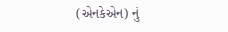(એનકેએન) નું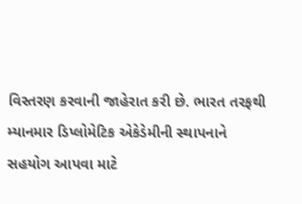વિસ્તરણ કરવાની જાહેરાત કરી છે. ભારત તરફથી મ્યાનમાર ડિપ્લોમેટિક એકેડેમીની સ્થાપનાને સહયોગ આપવા માટે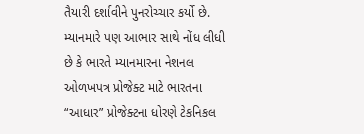તૈયારી દર્શાવીને પુનરોચ્ચાર કર્યો છે. મ્યાનમારે પણ આભાર સાથે નોંધ લીધી છે કે ભારતે મ્યાનમારના નેશનલ ઓળખપત્ર પ્રોજેક્ટ માટે ભારતના “આધાર” પ્રોજેક્ટના ધોરણે ટેકનિકલ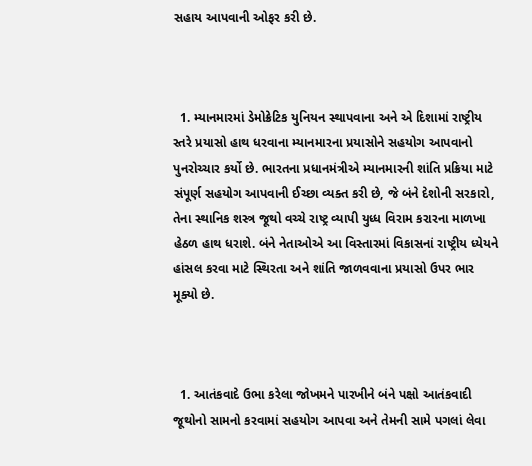સહાય આપવાની ઓફર કરી છે.



  1. મ્યાનમારમાં ડેમોક્રેટિક યુનિયન સ્થાપવાના અને એ દિશામાં રાષ્ટ્રીય સ્તરે પ્રયાસો હાથ ધરવાના મ્યાનમારના પ્રયાસોને સહયોગ આપવાનો પુનરોચ્ચાર કર્યો છે. ભારતના પ્રધાનમંત્રીએ મ્યાનમારની શાંતિ પ્રક્રિયા માટે સંપૂર્ણ સહયોગ આપવાની ઈચ્છા વ્યક્ત કરી છે, જે બંને દેશોની સરકારો, તેના સ્થાનિક શસ્ત્ર જૂથો વચ્ચે રાષ્ટ્ર વ્યાપી યુધ્ધ વિરામ કરારના માળખા હેઠળ હાથ ધરાશે. બંને નેતાઓએ આ વિસ્તારમાં વિકાસનાં રાષ્ટ્રીય ધ્યેયને હાંસલ કરવા માટે સ્થિરતા અને શાંતિ જાળવવાના પ્રયાસો ઉપર ભાર મૂક્યો છે.



  1. આતંકવાદે ઉભા કરેલા જોખમને પારખીને બંને પક્ષો આતંકવાદી જૂથોનો સામનો કરવામાં સહયોગ આપવા અને તેમની સામે પગલાં લેવા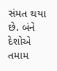સંમત થયા છે. બંને દેશોએ તમામ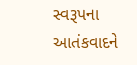સ્વરૂપના આતંકવાદને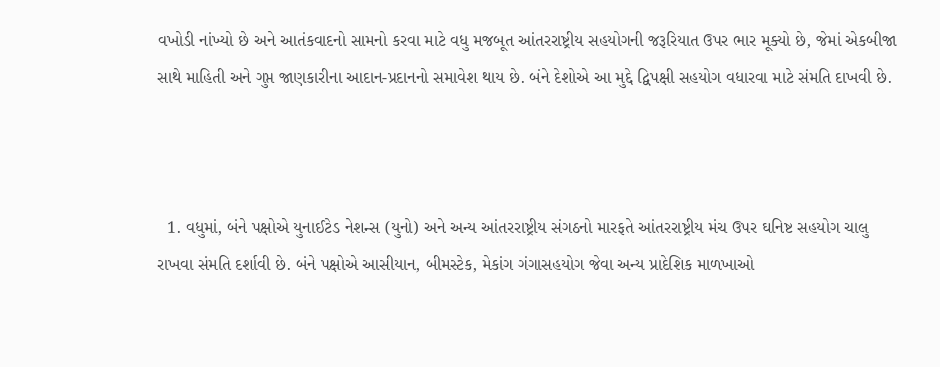વખોડી નાંખ્યો છે અને આતંકવાદનો સામનો કરવા માટે વધુ મજબૂત આંતરરાષ્ટ્રીય સહયોગની જરૂરિયાત ઉપર ભાર મૂક્યો છે, જેમાં એકબીજા સાથે માહિતી અને ગુપ્ત જાણકારીના આદાન-પ્રદાનનો સમાવેશ થાય છે. બંને દેશોએ આ મુદ્દે દ્વિપક્ષી સહયોગ વધારવા માટે સંમતિ દાખવી છે.



  1. વધુમાં, બંને પક્ષોએ યુનાઈટેડ નેશન્સ (યુનો) અને અન્ય આંતરરાષ્ટ્રીય સંગઠનો મારફતે આંતરરાષ્ટ્રીય મંચ ઉપર ઘનિષ્ટ સહયોગ ચાલુ રાખવા સંમતિ દર્શાવી છે. બંને પક્ષોએ આસીયાન, બીમસ્ટેક, મેકાંગ ગંગાસહયોગ જેવા અન્ય પ્રાદેશિક માળખાઓ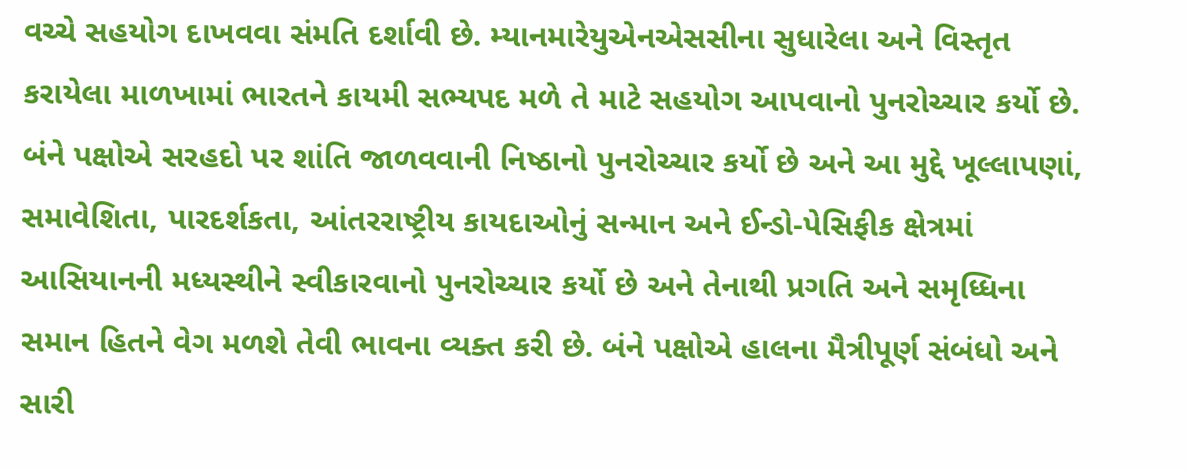વચ્ચે સહયોગ દાખવવા સંમતિ દર્શાવી છે. મ્યાનમારેયુએનએસસીના સુધારેલા અને વિસ્તૃત કરાયેલા માળખામાં ભારતને કાયમી સભ્યપદ મળે તે માટે સહયોગ આપવાનો પુનરોચ્ચાર કર્યો છે. બંને પક્ષોએ સરહદો પર શાંતિ જાળવવાની નિષ્ઠાનો પુનરોચ્ચાર કર્યો છે અને આ મુદ્દે ખૂલ્લાપણાં, સમાવેશિતા, પારદર્શકતા, આંતરરાષ્ટ્રીય કાયદાઓનું સન્માન અને ઈન્ડો-પેસિફીક ક્ષેત્રમાં આસિયાનની મધ્યસ્થીને સ્વીકારવાનો પુનરોચ્ચાર કર્યો છે અને તેનાથી પ્રગતિ અને સમૃધ્ધિના સમાન હિતને વેગ મળશે તેવી ભાવના વ્યક્ત કરી છે. બંને પક્ષોએ હાલના મૈત્રીપૂર્ણ સંબંધો અને સારી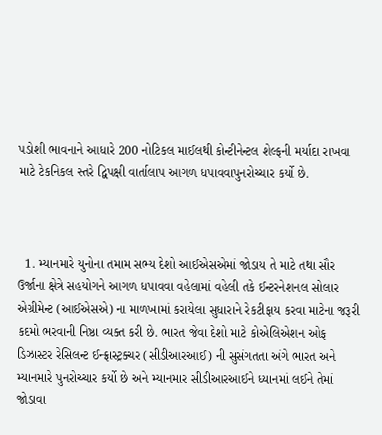પડોશી ભાવનાને આધારે 200 નોટિકલ માઈલથી કોન્ટીનેન્ટલ શેલ્ફની મર્યાદા રાખવા માટે ટેકનિકલ સ્તરે દ્વિપક્ષી વાર્તાલાપ આગળ ધપાવવાપુનરોચ્ચાર કર્યો છે.



  1. મ્યાનમારે યુનોના તમામ સભ્ય દેશો આઈએસએમાં જોડાય તે માટે તથા સૌર ઉર્જાના ક્ષેત્રે સહયોગને આગળ ધપાવવા વહેલામાં વહેલી તકે ઈન્ટરનેશનલ સોલાર એગ્રીમેન્ટ (આઈએસએ) ના માળખામાં કરાયેલા સુધારાને રેકટીફાય કરવા માટેના જરૂરી કદમો ભરવાની નિષ્ઠા વ્યક્ત કરી છે. ભારત જેવા દેશો માટે કોએલિએશન ઓફ ડિઝાસ્ટર રેસિલન્ટ ઈન્ફ્રાસ્ટ્રક્ચર (સીડીઆરઆઈ) ની સુસંગતતા અંગે ભારત અને મ્યાનમારે પુનરોચ્ચાર કર્યો છે અને મ્યાનમાર સીડીઆરઆઈને ધ્યાનમાં લઈને તેમાં જોડાવા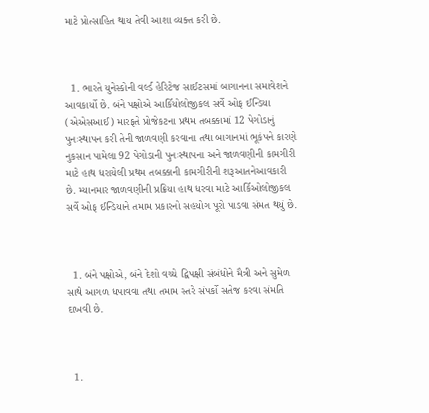માટે પ્રોત્સાહિત થાય તેવી આશા વ્યક્ત કરી છે.



  1. ભારતે યુનેસ્કોની વર્લ્ડ હેરિટેજ સાઈટસમાં બાગાનના સમાવેશને આવકાર્યો છે. બંને પક્ષોએ આર્કિયોલોજીકલ સર્વે ઓફ ઈન્ડિયા (એએસઆઈ) મારફતે પ્રોજેકટના પ્રથમ તબક્કામાં 12 પેગોડાનું પુનઃસ્થાપન કરી તેની જાળવણી કરવાના તથા બાગાનમાં ભૂકંપને કારણે નુકસાન પામેલા 92 પેગોડાની પુનઃસ્થાપના અને જાળવણીની કામગીરી માટે હાથ ધરાયેલી પ્રથમ તબક્કાની કામગીરીની શરૂઆતનેઆવકારી છે. મ્યાનમાર જાળવણીની પ્રક્રિયા હાથ ધરવા માટે આર્કિઓલોજીકલ સર્વે ઓફ ઈન્ડિયાને તમામ પ્રકારનો સહયોગ પૂરો પાડવા સંમત થયું છે.



  1. બંને પક્ષોએ, બંને દેશો વચ્ચે દ્વિપક્ષી સંબંધોને મૈત્રી અને સુમેળ સાથે આગળ ધપાવવા તથા તમામ સ્તરે સંપર્કો સતેજ કરવા સંમતિ દાખવી છે.



  1.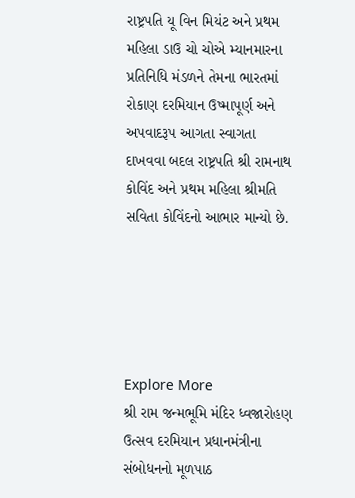રાષ્ટ્રપતિ યૂ વિન મિયંટ અને પ્રથમ મહિલા ડાઉ ચો ચોએ મ્યાનમારના પ્રતિનિધિ મંડળને તેમના ભારતમાં રોકાણ દરમિયાન ઉષ્માપૂર્ણ અને અપવાદરૂપ આગતા સ્વાગતા દાખવવા બદલ રાષ્ટ્રપતિ શ્રી રામનાથ કોવિંદ અને પ્રથમ મહિલા શ્રીમતિ સવિતા કોવિંદનો આભાર માન્યો છે.





Explore More
શ્રી રામ જન્મભૂમિ મંદિર ધ્વજારોહણ ઉત્સવ દરમિયાન પ્રધાનમંત્રીના સંબોધનનો મૂળપાઠ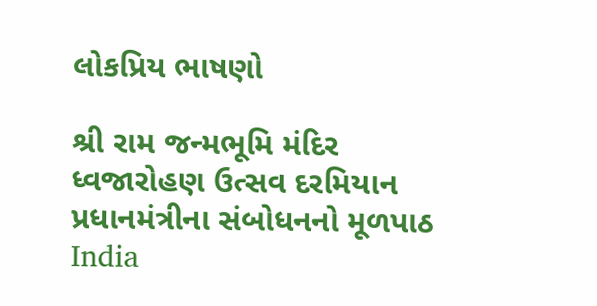લોકપ્રિય ભાષણો

શ્રી રામ જન્મભૂમિ મંદિર ધ્વજારોહણ ઉત્સવ દરમિયાન પ્રધાનમંત્રીના સંબોધનનો મૂળપાઠ
India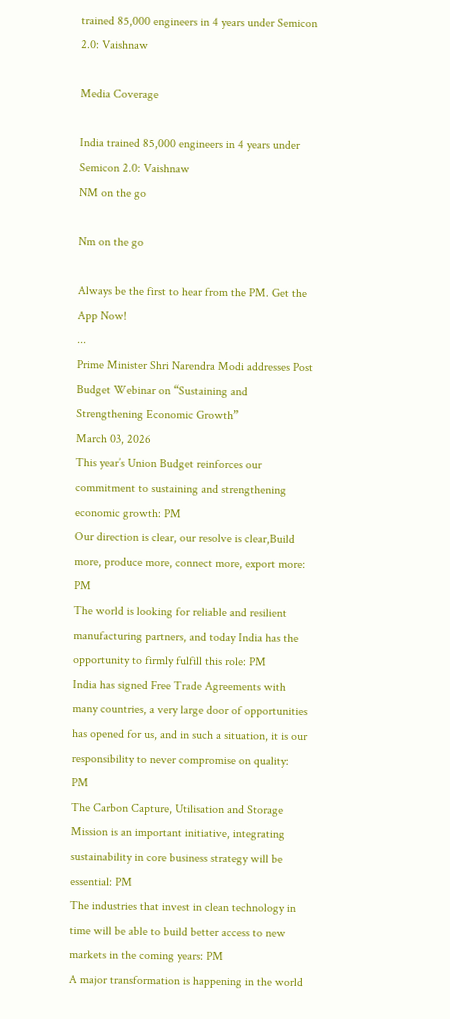trained 85,000 engineers in 4 years under Semicon 2.0: Vaishnaw

Media Coverage

India trained 85,000 engineers in 4 years under Semicon 2.0: Vaishnaw
NM on the go

Nm on the go

Always be the first to hear from the PM. Get the App Now!
...
Prime Minister Shri Narendra Modi addresses Post Budget Webinar on “Sustaining and Strengthening Economic Growth”
March 03, 2026
This year’s Union Budget reinforces our commitment to sustaining and strengthening economic growth: PM
Our direction is clear, our resolve is clear,Build more, produce more, connect more, export more: PM
The world is looking for reliable and resilient manufacturing partners, and today India has the opportunity to firmly fulfill this role: PM
India has signed Free Trade Agreements with many countries, a very large door of opportunities has opened for us, and in such a situation, it is our responsibility to never compromise on quality: PM
The Carbon Capture, Utilisation and Storage Mission is an important initiative, integrating sustainability in core business strategy will be essential: PM
The industries that invest in clean technology in time will be able to build better access to new markets in the coming years: PM
A major transformation is happening in the world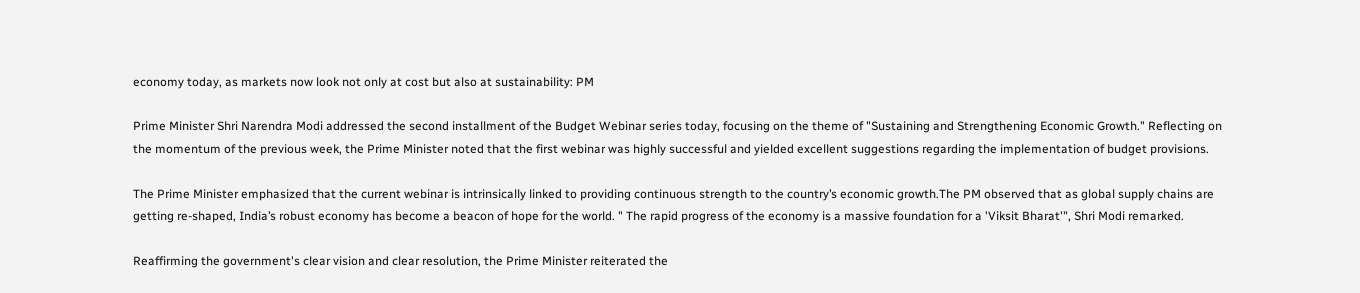economy today, as markets now look not only at cost but also at sustainability: PM

Prime Minister Shri Narendra Modi addressed the second installment of the Budget Webinar series today, focusing on the theme of "Sustaining and Strengthening Economic Growth." Reflecting on the momentum of the previous week, the Prime Minister noted that the first webinar was highly successful and yielded excellent suggestions regarding the implementation of budget provisions.

The Prime Minister emphasized that the current webinar is intrinsically linked to providing continuous strength to the country’s economic growth.The PM observed that as global supply chains are getting re-shaped, India’s robust economy has become a beacon of hope for the world. " The rapid progress of the economy is a massive foundation for a 'Viksit Bharat'", Shri Modi remarked.

Reaffirming the government's clear vision and clear resolution, the Prime Minister reiterated the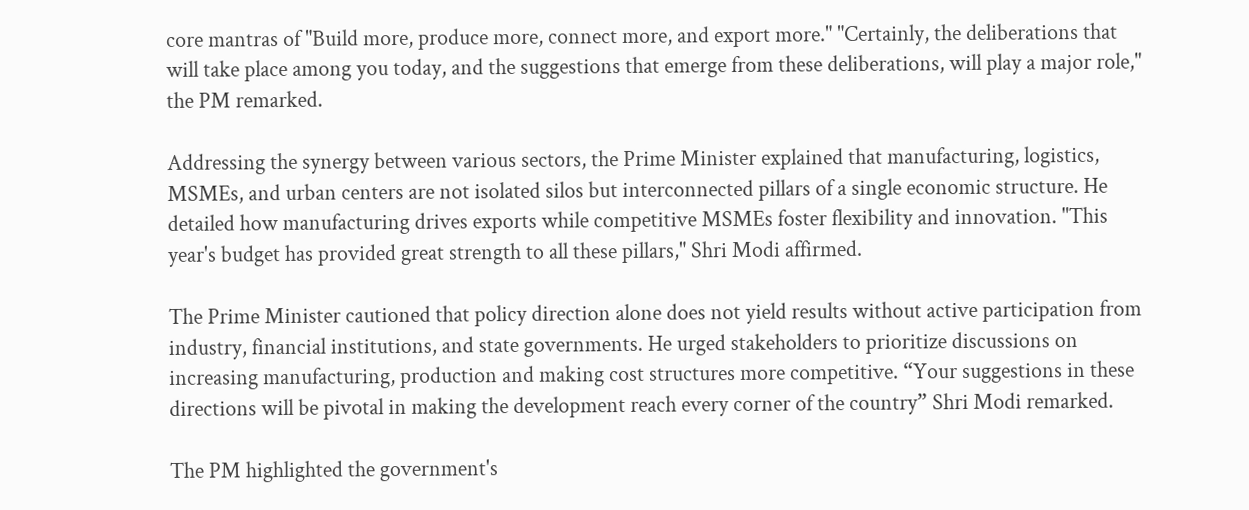core mantras of "Build more, produce more, connect more, and export more." "Certainly, the deliberations that will take place among you today, and the suggestions that emerge from these deliberations, will play a major role," the PM remarked.

Addressing the synergy between various sectors, the Prime Minister explained that manufacturing, logistics, MSMEs, and urban centers are not isolated silos but interconnected pillars of a single economic structure. He detailed how manufacturing drives exports while competitive MSMEs foster flexibility and innovation. "This year's budget has provided great strength to all these pillars," Shri Modi affirmed.

The Prime Minister cautioned that policy direction alone does not yield results without active participation from industry, financial institutions, and state governments. He urged stakeholders to prioritize discussions on increasing manufacturing, production and making cost structures more competitive. “Your suggestions in these directions will be pivotal in making the development reach every corner of the country” Shri Modi remarked.

The PM highlighted the government's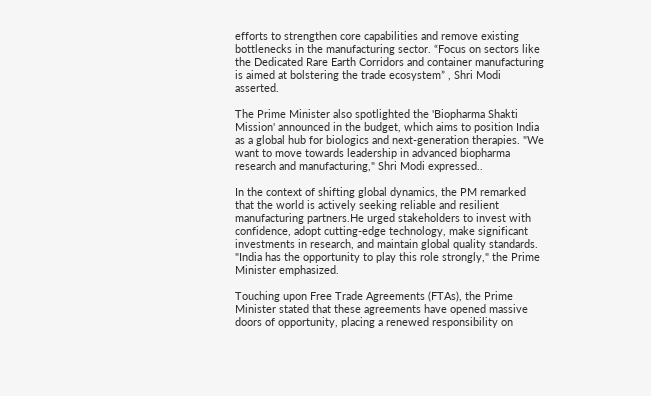efforts to strengthen core capabilities and remove existing bottlenecks in the manufacturing sector. “Focus on sectors like the Dedicated Rare Earth Corridors and container manufacturing is aimed at bolstering the trade ecosystem” , Shri Modi asserted.

The Prime Minister also spotlighted the 'Biopharma Shakti Mission' announced in the budget, which aims to position India as a global hub for biologics and next-generation therapies. "We want to move towards leadership in advanced biopharma research and manufacturing," Shri Modi expressed..

In the context of shifting global dynamics, the PM remarked that the world is actively seeking reliable and resilient manufacturing partners.He urged stakeholders to invest with confidence, adopt cutting-edge technology, make significant investments in research, and maintain global quality standards. "India has the opportunity to play this role strongly," the Prime Minister emphasized.

Touching upon Free Trade Agreements (FTAs), the Prime Minister stated that these agreements have opened massive doors of opportunity, placing a renewed responsibility on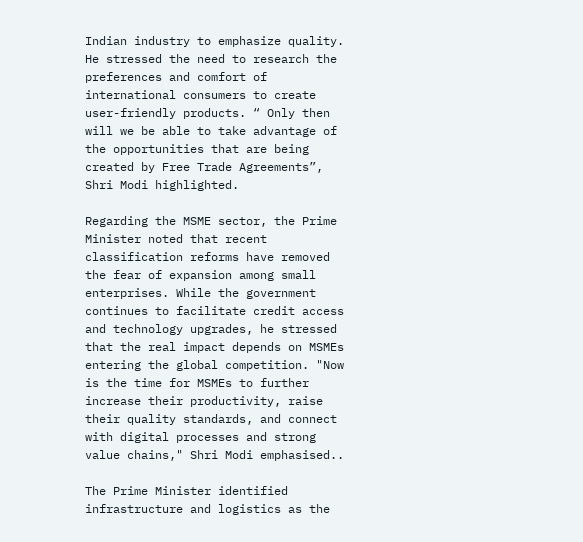Indian industry to emphasize quality. He stressed the need to research the preferences and comfort of international consumers to create user-friendly products. “ Only then will we be able to take advantage of the opportunities that are being created by Free Trade Agreements”, Shri Modi highlighted.

Regarding the MSME sector, the Prime Minister noted that recent classification reforms have removed the fear of expansion among small enterprises. While the government continues to facilitate credit access and technology upgrades, he stressed that the real impact depends on MSMEs entering the global competition. "Now is the time for MSMEs to further increase their productivity, raise their quality standards, and connect with digital processes and strong value chains," Shri Modi emphasised..

The Prime Minister identified infrastructure and logistics as the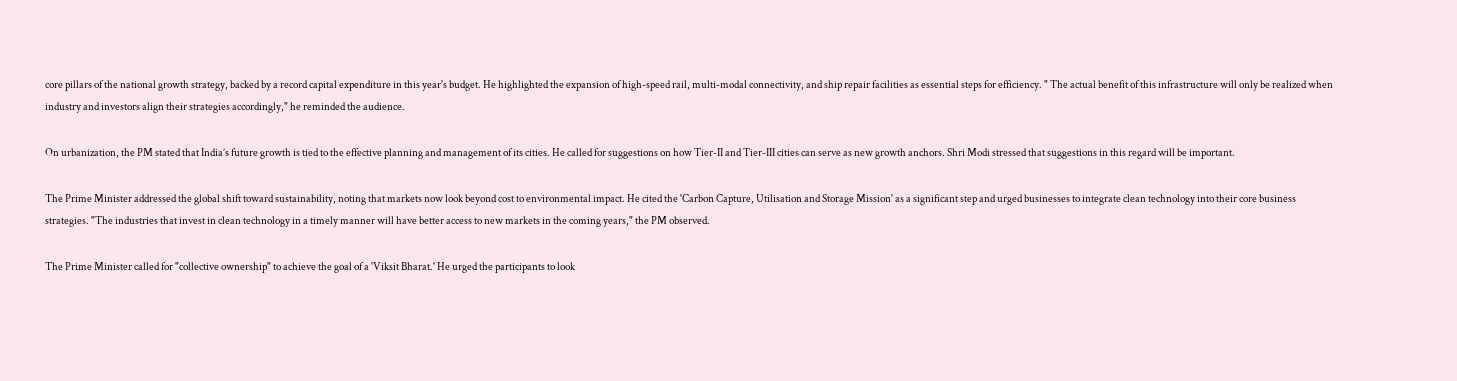core pillars of the national growth strategy, backed by a record capital expenditure in this year's budget. He highlighted the expansion of high-speed rail, multi-modal connectivity, and ship repair facilities as essential steps for efficiency. " The actual benefit of this infrastructure will only be realized when industry and investors align their strategies accordingly," he reminded the audience.

On urbanization, the PM stated that India’s future growth is tied to the effective planning and management of its cities. He called for suggestions on how Tier-II and Tier-III cities can serve as new growth anchors. Shri Modi stressed that suggestions in this regard will be important.

The Prime Minister addressed the global shift toward sustainability, noting that markets now look beyond cost to environmental impact. He cited the 'Carbon Capture, Utilisation and Storage Mission' as a significant step and urged businesses to integrate clean technology into their core business strategies. "The industries that invest in clean technology in a timely manner will have better access to new markets in the coming years," the PM observed.

The Prime Minister called for "collective ownership" to achieve the goal of a 'Viksit Bharat.' He urged the participants to look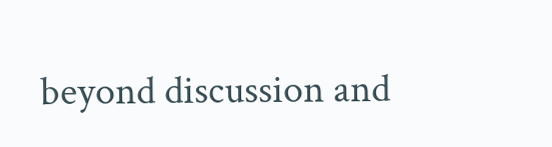beyond discussion and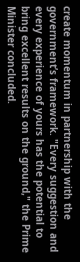create momentum in partnership with the government’s framework. "Every suggestion and every experience of yours has the potential to bring excellent results on the ground," the Prime Minister concluded.